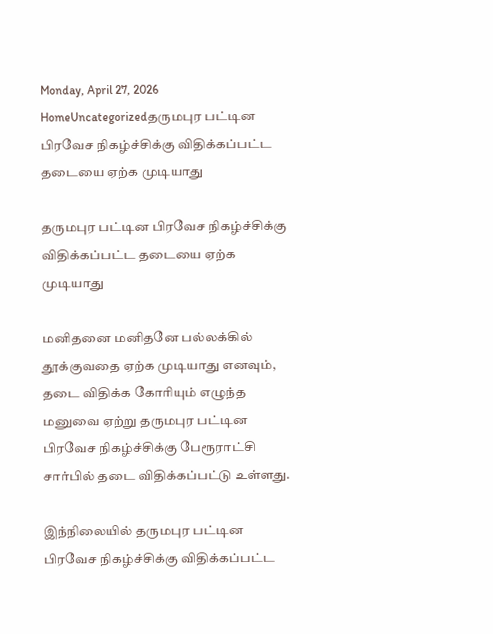Monday, April 27, 2026
HomeUncategorizedதருமபுர பட்டின பிரவேச நிகழ்ச்சிக்கு விதிக்கப்பட்ட தடையை ஏற்க முடியாது

தருமபுர பட்டின பிரவேச நிகழ்ச்சிக்கு விதிக்கப்பட்ட தடையை ஏற்க முடியாது

மனிதனை மனிதனே பல்லக்கில் தூக்குவதை ஏற்க முடியாது எனவும், தடை விதிக்க கோரியும் எழுந்த மனுவை ஏற்று தருமபுர பட்டின பிரவேச நிகழ்ச்சிக்கு பேரூராட்சி சார்பில் தடை விதிக்கப்பட்டு உள்ளது.

இந்நிலையில் தருமபுர பட்டின பிரவேச நிகழ்ச்சிக்கு விதிக்கப்பட்ட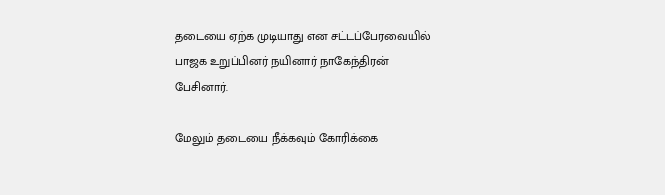தடையை ஏற்க முடியாது என சட்டப்பேரவையில் பாஜக உறுப்பினர் நயினார் நாகேந்திரன் பேசினார்.

மேலும் தடையை நீக்கவும் கோரிக்கை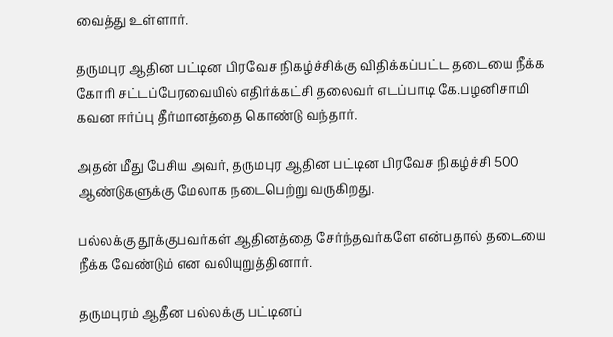வைத்து உள்ளார்.

தருமபுர ஆதின பட்டின பிரவேச நிகழ்ச்சிக்கு விதிக்கப்பட்ட தடையை நீக்க கோரி சட்டப்பேரவையில் எதிர்க்கட்சி தலைவர் எடப்பாடி கே.பழனிசாமி கவன ஈர்ப்பு தீர்மானத்தை கொண்டு வந்தார்.

அதன் மீது பேசிய அவர், தருமபுர ஆதின பட்டின பிரவேச நிகழ்ச்சி 500 ஆண்டுகளுக்கு மேலாக நடைபெற்று வருகிறது.

பல்லக்கு தூக்குபவர்கள் ஆதினத்தை சேர்ந்தவர்களே என்பதால் தடையை நீக்க வேண்டும் என வலியுறுத்தினார்.

தருமபுரம் ஆதீன பல்லக்கு பட்டினப்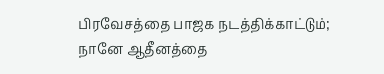பிரவேசத்தை பாஜக நடத்திக்காட்டும்; நானே ஆதீனத்தை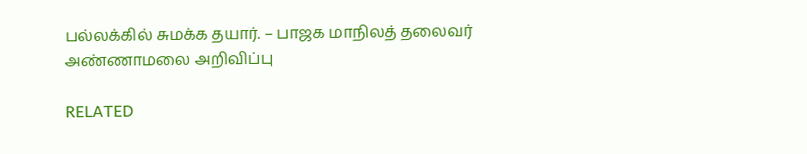பல்லக்கில் சுமக்க தயார். – பாஜக மாநிலத் தலைவர் அண்ணாமலை அறிவிப்பு

RELATED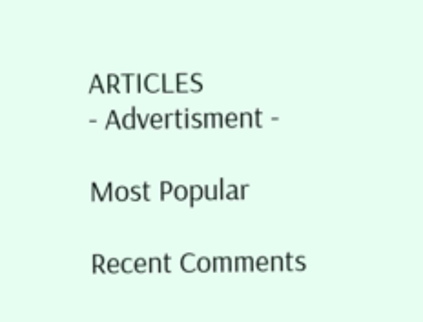ARTICLES
- Advertisment -

Most Popular

Recent Comments